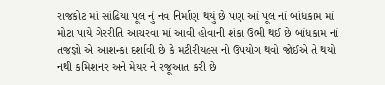રાજકોટ માં સાંઢિયા પૂલ નું નવ નિર્માણ થયું છે પણ આં પૂલ નાં બાંધકામ માં મોટા પાયે ગેરરીતિ આચરવા માં આવી હોવાની શંકા ઉભી થઈ છે બાંધકામ નાં તજજ્ઞો એ આશન્કા દર્શાવી છે કે મટીરીયલ્સ નો ઉપયોગ થવો જોઈએ તે થયો નથી કમિશનર અને મેયર ને રજૂઆત કરી છે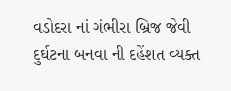વડોદરા નાં ગંભીરા બ્રિજ જેવી દુર્ઘટના બનવા ની દહેંશત વ્યક્ત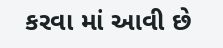કરવા માં આવી છે